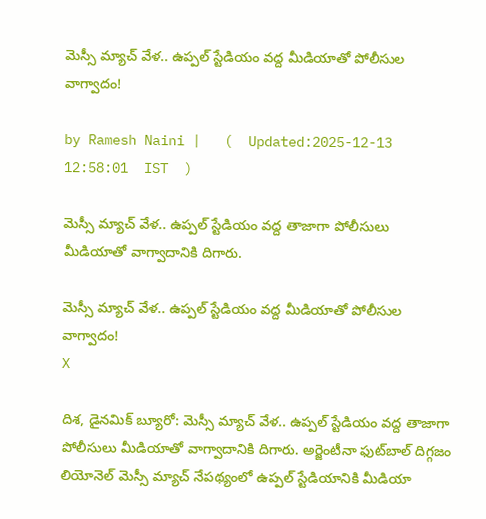మెస్సీ మ్యాచ్ వేళ.. ఉప్పల్ స్టేడియం వద్ద మీడియాతో పోలీసుల వాగ్వాదం!

by Ramesh Naini |   (  Updated:2025-12-13 12:58:01  IST  )

మెస్సీ మ్యాచ్ వేళ.. ఉప్పల్ స్టేడియం వద్ద తాజాగా పోలీసులు మీడియాతో వాగ్వాదానికి దిగారు.

మెస్సీ మ్యాచ్ వేళ.. ఉప్పల్ స్టేడియం వద్ద మీడియాతో పోలీసుల వాగ్వాదం!
X

దిశ, డైనమిక్ బ్యూరో: మెస్సీ మ్యాచ్ వేళ.. ఉప్పల్ స్టేడియం వద్ద తాజాగా పోలీసులు మీడియాతో వాగ్వాదానికి దిగారు. అర్జెంటీనా ఫుట్‌బాల్ దిగ్గజం లియోనెల్ మెస్సీ మ్యాచ్ నేపథ్యంలో ఉప్పల్ స్టేడియానికి మీడియా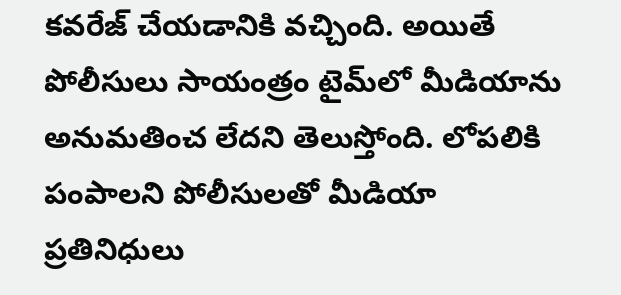కవరేజ్ చేయడానికి వచ్చింది. అయితే పోలీసులు సాయంత్రం టైమ్‌లో మీడియాను అనుమతించ లేదని తెలుస్తోంది. లోపలికి పంపాలని పోలీసులతో మీడియా ప్రతినిధులు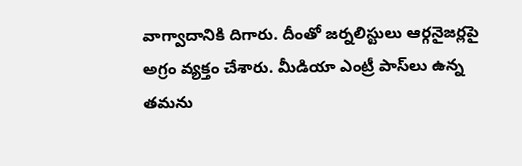వాగ్వాదానికి దిగారు. దీంతో జర్నలిస్టులు ఆర్గనైజర్లపై అగ్రం వ్యక్తం చేశారు. మీడియా ఎంట్రీ పాస్‌లు ఉన్న తమను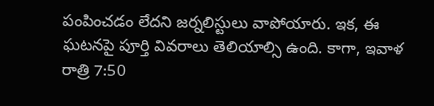పంపించడం లేదని జర్నలిస్టులు వాపోయారు. ఇక, ఈ ఘటనపై పూర్తి వివరాలు తెలియాల్సి ఉంది. కాగా, ఇవాళ రాత్రి 7:50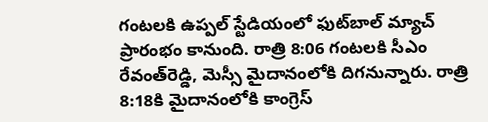గంటలకి ఉప్పల్‌ స్టేడియంలో ఫుట్‌బాల్‌ మ్యాచ్‌ ప్రారంభం కానుంది. రాత్రి 8:06 గంటలకి సీఎం రేవంత్‌రెడ్డి, మెస్సీ మైదానంలోకి దిగనున్నారు. రాత్రి 8:18కి మైదానంలోకి కాంగ్రెస్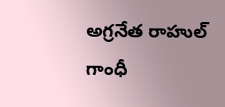అగ్రనేత రాహుల్‌ గాంధీ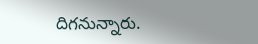దిగనున్నారు.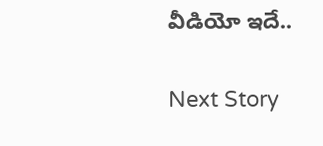వీడియో ఇదే..

Next Story